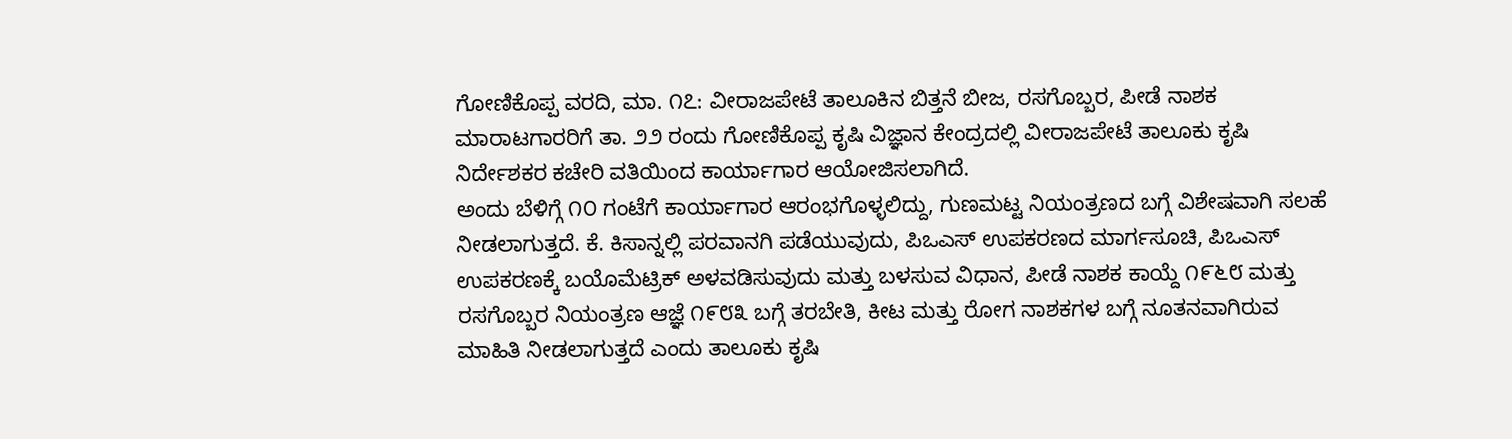ಗೋಣಿಕೊಪ್ಪ ವರದಿ, ಮಾ. ೧೭: ವೀರಾಜಪೇಟೆ ತಾಲೂಕಿನ ಬಿತ್ತನೆ ಬೀಜ, ರಸಗೊಬ್ಬರ, ಪೀಡೆ ನಾಶಕ ಮಾರಾಟಗಾರರಿಗೆ ತಾ. ೨೨ ರಂದು ಗೋಣಿಕೊಪ್ಪ ಕೃಷಿ ವಿಜ್ಞಾನ ಕೇಂದ್ರದಲ್ಲಿ ವೀರಾಜಪೇಟೆ ತಾಲೂಕು ಕೃಷಿ ನಿರ್ದೇಶಕರ ಕಚೇರಿ ವತಿಯಿಂದ ಕಾರ್ಯಾಗಾರ ಆಯೋಜಿಸಲಾಗಿದೆ.
ಅಂದು ಬೆಳಿಗ್ಗೆ ೧೦ ಗಂಟೆಗೆ ಕಾರ್ಯಾಗಾರ ಆರಂಭಗೊಳ್ಳಲಿದ್ದು, ಗುಣಮಟ್ಟ ನಿಯಂತ್ರಣದ ಬಗ್ಗೆ ವಿಶೇಷವಾಗಿ ಸಲಹೆ ನೀಡಲಾಗುತ್ತದೆ. ಕೆ. ಕಿಸಾನ್ನಲ್ಲಿ ಪರವಾನಗಿ ಪಡೆಯುವುದು, ಪಿಒಎಸ್ ಉಪಕರಣದ ಮಾರ್ಗಸೂಚಿ, ಪಿಒಎಸ್ ಉಪಕರಣಕ್ಕೆ ಬಯೊಮೆಟ್ರಿಕ್ ಅಳವಡಿಸುವುದು ಮತ್ತು ಬಳಸುವ ವಿಧಾನ, ಪೀಡೆ ನಾಶಕ ಕಾಯ್ದೆ ೧೯೬೮ ಮತ್ತು ರಸಗೊಬ್ಬರ ನಿಯಂತ್ರಣ ಆಜ್ಞೆ ೧೯೮೩ ಬಗ್ಗೆ ತರಬೇತಿ, ಕೀಟ ಮತ್ತು ರೋಗ ನಾಶಕಗಳ ಬಗ್ಗೆ ನೂತನವಾಗಿರುವ ಮಾಹಿತಿ ನೀಡಲಾಗುತ್ತದೆ ಎಂದು ತಾಲೂಕು ಕೃಷಿ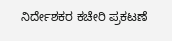ನಿರ್ದೇಶಕರ ಕಚೇರಿ ಪ್ರಕಟಣೆ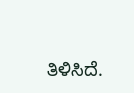ತಿಳಿಸಿದೆ.